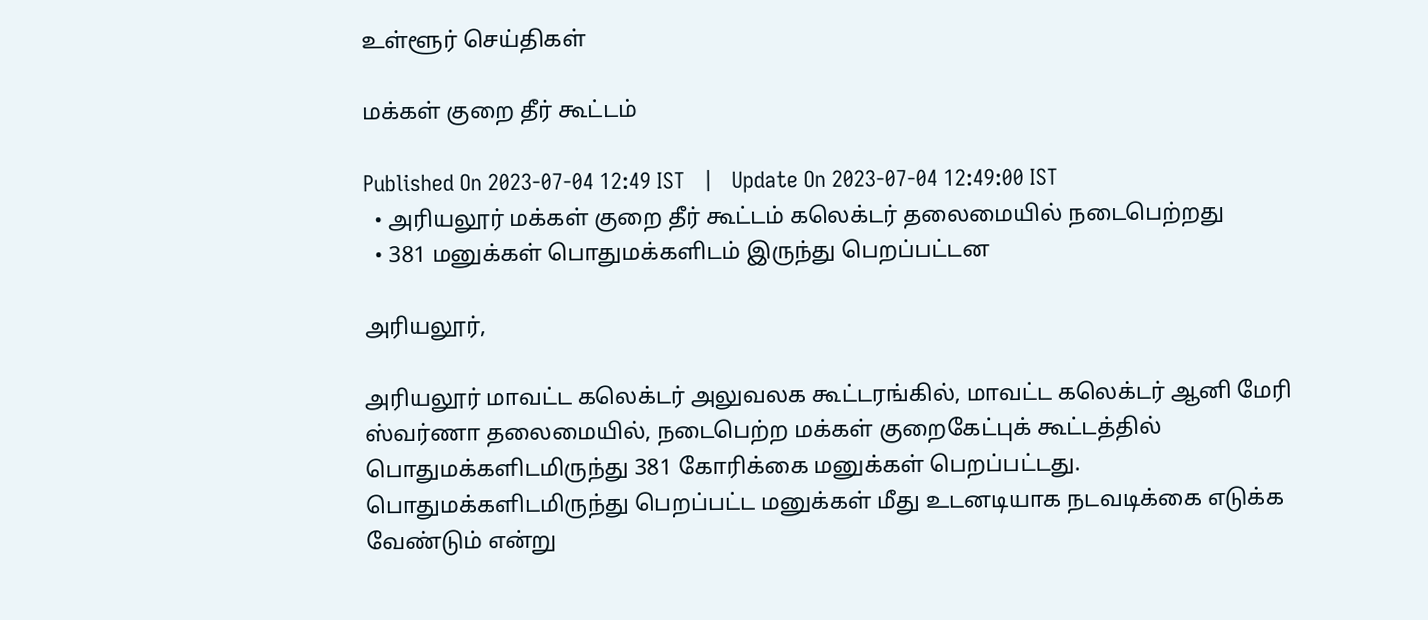உள்ளூர் செய்திகள்

மக்கள் குறை தீர் கூட்டம்

Published On 2023-07-04 12:49 IST   |   Update On 2023-07-04 12:49:00 IST
  • அரியலூர் மக்கள் குறை தீர் கூட்டம் கலெக்டர் தலைமையில் நடைபெற்றது
  • 381 மனுக்கள் பொதுமக்களிடம் இருந்து பெறப்பட்டன

அரியலூர்,

அரியலூர் மாவட்ட கலெக்டர் அலுவலக கூட்டரங்கில், மாவட்ட கலெக்டர் ஆனி மேரி ஸ்வர்ணா தலைமையில், நடைபெற்ற மக்கள் குறைகேட்புக் கூட்டத்தில் பொதுமக்களிடமிருந்து 381 கோரிக்கை மனுக்கள் பெறப்பட்டது. பொதுமக்களிடமிருந்து பெறப்பட்ட மனுக்கள் மீது உடனடியாக நடவடிக்கை எடுக்க வேண்டும் என்று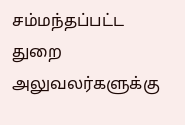சம்மந்தப்பட்ட துறை அலுவலர்களுக்கு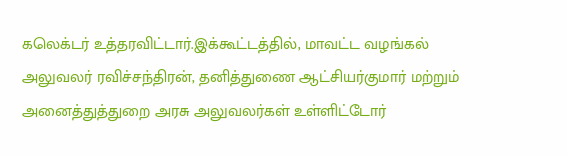கலெக்டர் உத்தரவிட்டார்.இக்கூட்டத்தில், மாவட்ட வழங்கல் அலுவலர் ரவிச்சந்திரன், தனித்துணை ஆட்சியர்குமார் மற்றும் அனைத்துத்துறை அரசு அலுவலர்கள் உள்ளிட்டோர்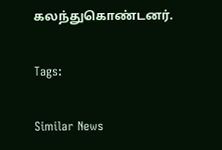கலந்துகொண்டனர்.

Tags:

Similar News